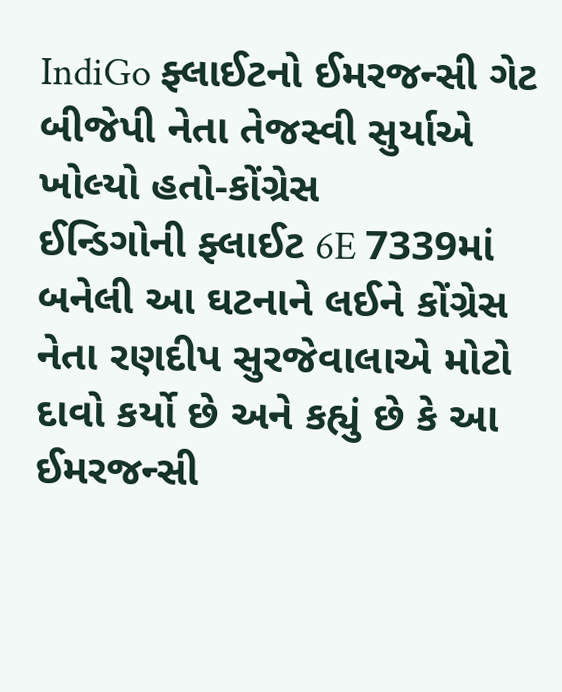IndiGo ફ્લાઈટનો ઈમરજન્સી ગેટ બીજેપી નેતા તેજસ્વી સુર્યાએ ખોલ્યો હતો-કોંગ્રેસ
ઈન્ડિગોની ફ્લાઈટ 6E 7339માં બનેલી આ ઘટનાને લઈને કોંગ્રેસ નેતા રણદીપ સુરજેવાલાએ મોટો દાવો કર્યો છે અને કહ્યું છે કે આ ઈમરજન્સી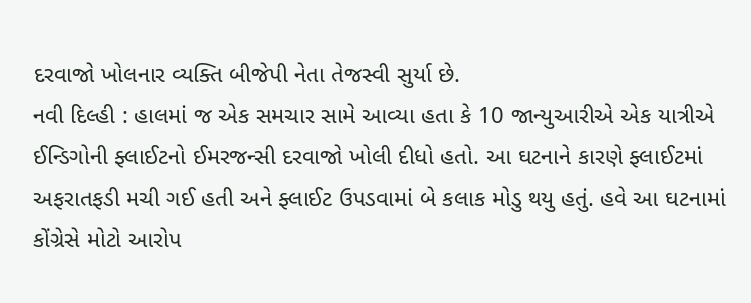દરવાજો ખોલનાર વ્યક્તિ બીજેપી નેતા તેજસ્વી સુર્યા છે.
નવી દિલ્હી : હાલમાં જ એક સમચાર સામે આવ્યા હતા કે 10 જાન્યુઆરીએ એક યાત્રીએ ઈન્ડિગોની ફ્લાઈટનો ઈમરજન્સી દરવાજો ખોલી દીધો હતો. આ ઘટનાને કારણે ફ્લાઈટમાં અફરાતફડી મચી ગઈ હતી અને ફ્લાઈટ ઉપડવામાં બે કલાક મોડુ થયુ હતું. હવે આ ઘટનામાં કોંગ્રેસે મોટો આરોપ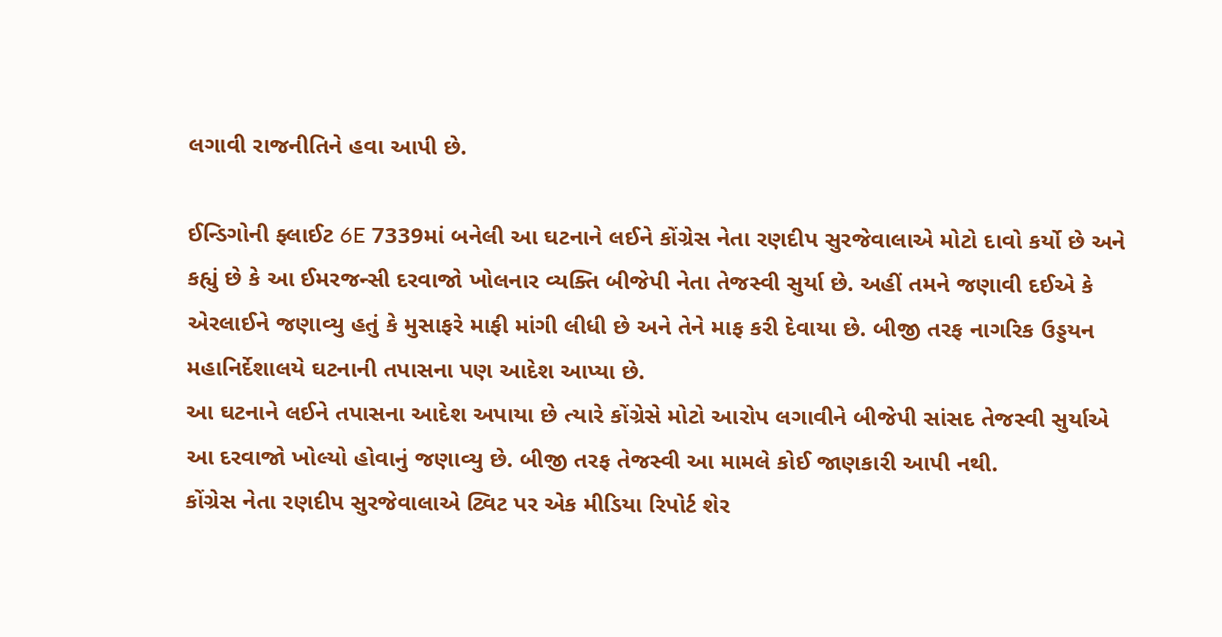લગાવી રાજનીતિને હવા આપી છે.

ઈન્ડિગોની ફ્લાઈટ 6E 7339માં બનેલી આ ઘટનાને લઈને કોંગ્રેસ નેતા રણદીપ સુરજેવાલાએ મોટો દાવો કર્યો છે અને કહ્યું છે કે આ ઈમરજન્સી દરવાજો ખોલનાર વ્યક્તિ બીજેપી નેતા તેજસ્વી સુર્યા છે. અહીં તમને જણાવી દઈએ કે એરલાઈને જણાવ્યુ હતું કે મુસાફરે માફી માંગી લીધી છે અને તેને માફ કરી દેવાયા છે. બીજી તરફ નાગરિક ઉડ્ડયન મહાનિર્દેશાલયે ઘટનાની તપાસના પણ આદેશ આપ્યા છે.
આ ઘટનાને લઈને તપાસના આદેશ અપાયા છે ત્યારે કોંગ્રેસે મોટો આરોપ લગાવીને બીજેપી સાંસદ તેજસ્વી સુર્યાએ આ દરવાજો ખોલ્યો હોવાનું જણાવ્યુ છે. બીજી તરફ તેજસ્વી આ મામલે કોઈ જાણકારી આપી નથી.
કોંગ્રેસ નેતા રણદીપ સુરજેવાલાએ ટ્વિટ પર એક મીડિયા રિપોર્ટ શેર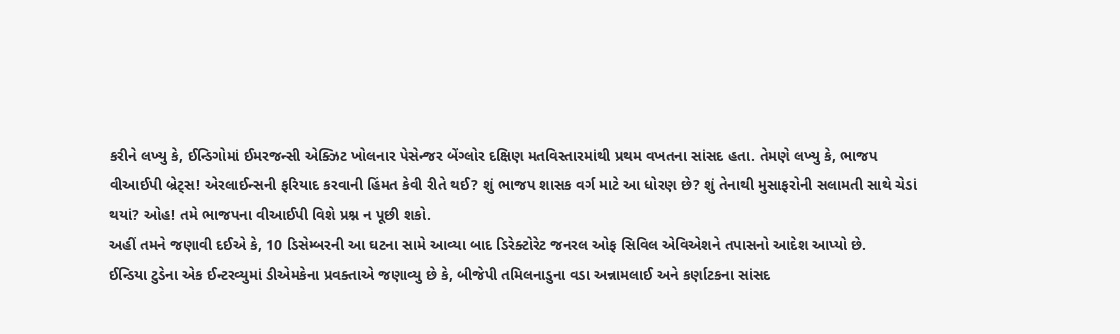કરીને લખ્યુ કે, ઈન્ડિગોમાં ઈમરજન્સી એક્ઝિટ ખોલનાર પેસેન્જર બેંગ્લોર દક્ષિણ મતવિસ્તારમાંથી પ્રથમ વખતના સાંસદ હતા. તેમણે લખ્યુ કે, ભાજપ વીઆઈપી બ્રેટ્સ! એરલાઈન્સની ફરિયાદ કરવાની હિંમત કેવી રીતે થઈ? શું ભાજપ શાસક વર્ગ માટે આ ધોરણ છે? શું તેનાથી મુસાફરોની સલામતી સાથે ચેડાં થયાં? ઓહ! તમે ભાજપના વીઆઈપી વિશે પ્રશ્ન ન પૂછી શકો.
અહીં તમને જણાવી દઈએ કે, 10 ડિસેમ્બરની આ ઘટના સામે આવ્યા બાદ ડિરેક્ટોરેટ જનરલ ઓફ સિવિલ એવિએશને તપાસનો આદેશ આપ્યો છે.
ઈન્ડિયા ટુડેના એક ઈન્ટરવ્યુમાં ડીએમકેના પ્રવક્તાએ જણાવ્યુ છે કે, બીજેપી તમિલનાડુના વડા અન્નામલાઈ અને કર્ણાટકના સાંસદ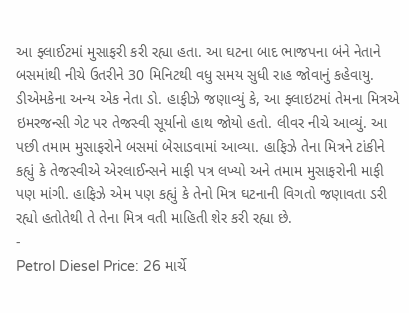આ ફ્લાઈટમાં મુસાફરી કરી રહ્યા હતા. આ ઘટના બાદ ભાજપના બંને નેતાને બસમાંથી નીચે ઉતરીને 30 મિનિટથી વધુ સમય સુધી રાહ જોવાનું કહેવાયુ.
ડીએમકેના અન્ય એક નેતા ડો. હાફીઝે જણાવ્યું કે, આ ફ્લાઇટમાં તેમના મિત્રએ ઇમરજન્સી ગેટ પર તેજસ્વી સૂર્યાનો હાથ જોયો હતો. લીવર નીચે આવ્યું. આ પછી તમામ મુસાફરોને બસમાં બેસાડવામાં આવ્યા. હાફિઝે તેના મિત્રને ટાંકીને કહ્યું કે તેજસ્વીએ એરલાઈન્સને માફી પત્ર લખ્યો અને તમામ મુસાફરોની માફી પણ માંગી. હાફિઝે એમ પણ કહ્યું કે તેનો મિત્ર ઘટનાની વિગતો જણાવતા ડરી રહ્યો હતોતેથી તે તેના મિત્ર વતી માહિતી શેર કરી રહ્યા છે.
-
Petrol Diesel Price: 26 માર્ચે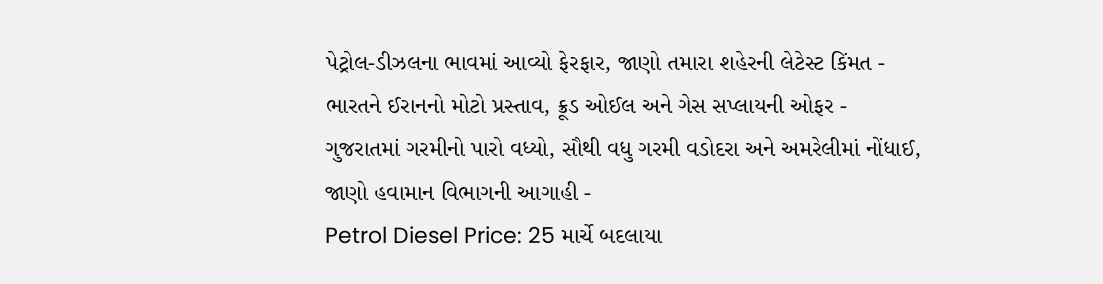પેટ્રોલ-ડીઝલના ભાવમાં આવ્યો ફેરફાર, જાણો તમારા શહેરની લેટેસ્ટ કિંમત -
ભારતને ઈરાનનો મોટો પ્રસ્તાવ, ક્રૂડ ઓઈલ અને ગેસ સપ્લાયની ઓફર -
ગુજરાતમાં ગરમીનો પારો વધ્યો, સૌથી વધુ ગરમી વડોદરા અને અમરેલીમાં નોંધાઈ, જાણો હવામાન વિભાગની આગાહી -
Petrol Diesel Price: 25 માર્ચે બદલાયા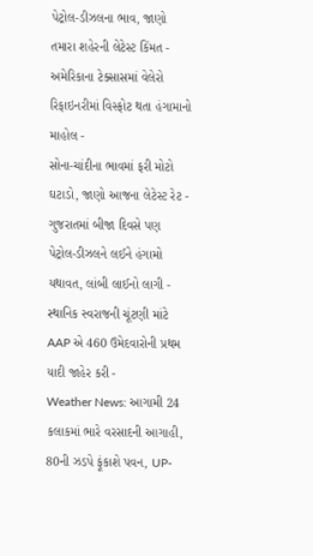પેટ્રોલ-ડીઝલના ભાવ, જાણો તમારા શહેરની લેટેસ્ટ કિંમત -
અમેરિકાના ટેક્સાસમાં વેલેરો રિફાઇનરીમાં વિસ્ફોટ થતા હંગામાનો માહોલ -
સોના-ચાંદીના ભાવમાં ફરી મોટો ઘટાડો, જાણો આજના લેટેસ્ટ રેટ -
ગુજરાતમાં બીજા દિવસે પણ પેટ્રોલ-ડીઝલને લઈને હંગામો યથાવત, લાંબી લાઈનો લાગી -
સ્થાનિક સ્વરાજની ચૂંટણી માંટે AAP એ 460 ઉમેદવારોની પ્રથમ યાદી જાહેર કરી -
Weather News: આગામી 24 કલાકમાં ભારે વરસાદની આગાહી, 80ની ઝડપે ફૂંકાશે પવન, UP-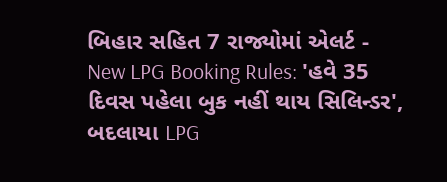બિહાર સહિત 7 રાજ્યોમાં એલર્ટ -
New LPG Booking Rules: 'હવે 35 દિવસ પહેલા બુક નહીં થાય સિલિન્ડર', બદલાયા LPG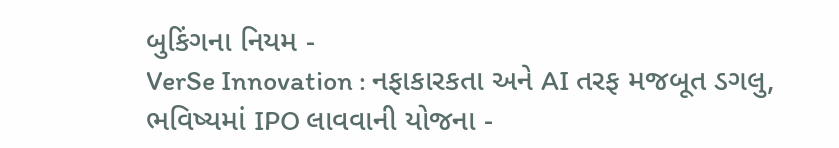બુકિંગના નિયમ -
VerSe Innovation : નફાકારકતા અને AI તરફ મજબૂત ડગલુ, ભવિષ્યમાં IPO લાવવાની યોજના -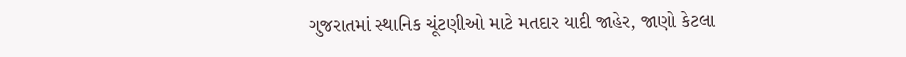ગુજરાતમાં સ્થાનિક ચૂંટણીઓ માટે મતદાર યાદી જાહેર, જાણો કેટલા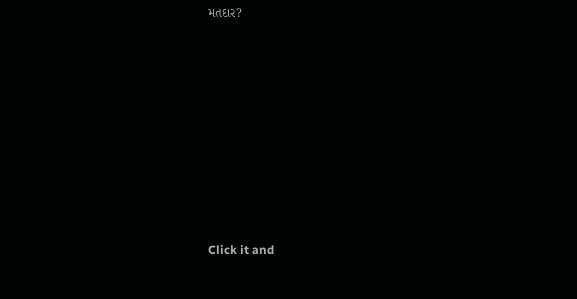મતદાર?










Click it and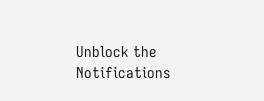Unblock the Notifications